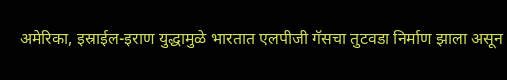अमेरिका, इस्राईल-इराण युद्धामुळे भारतात एलपीजी गॅसचा तुटवडा निर्माण झाला असून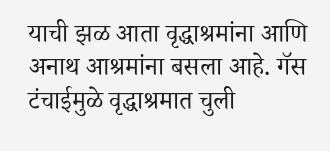याची झळ आता वृद्धाश्रमांना आणि अनाथ आश्रमांना बसला आहे. गॅस टंचाईमुळे वृद्धाश्रमात चुली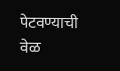पेटवण्याची वेळ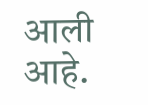आली आहे.